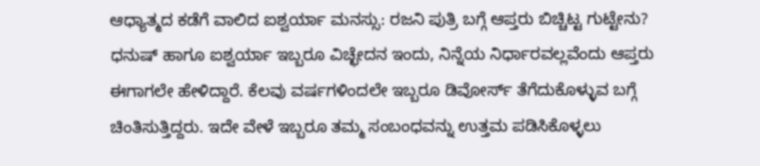ಆಧ್ಯಾತ್ಮದ ಕಡೆಗೆ ವಾಲಿದ ಐಶ್ವರ್ಯಾ ಮನಸ್ಸು: ರಜನಿ ಪುತ್ರಿ ಬಗ್ಗೆ ಆಪ್ತರು ಬಿಚ್ಚಿಟ್ಟ ಗುಟ್ಟೇನು?
ಧನುಷ್ ಹಾಗೂ ಐಶ್ವರ್ಯಾ ಇಬ್ಬರೂ ವಿಚ್ಛೇದನ ಇಂದು, ನಿನ್ನೆಯ ನಿರ್ಧಾರವಲ್ಲವೆಂದು ಆಪ್ತರು ಈಗಾಗಲೇ ಹೇಳಿದ್ದಾರೆ. ಕೆಲವು ವರ್ಷಗಳಿಂದಲೇ ಇಬ್ಬರೂ ಡಿವೋರ್ಸ್ ತೆಗೆದುಕೊಳ್ಳುವ ಬಗ್ಗೆ ಚಿಂತಿಸುತ್ತಿದ್ದರು. ಇದೇ ವೇಳೆ ಇಬ್ಬರೂ ತಮ್ಮ ಸಂಬಂಧವನ್ನು ಉತ್ತಮ ಪಡಿಸಿಕೊಳ್ಳಲು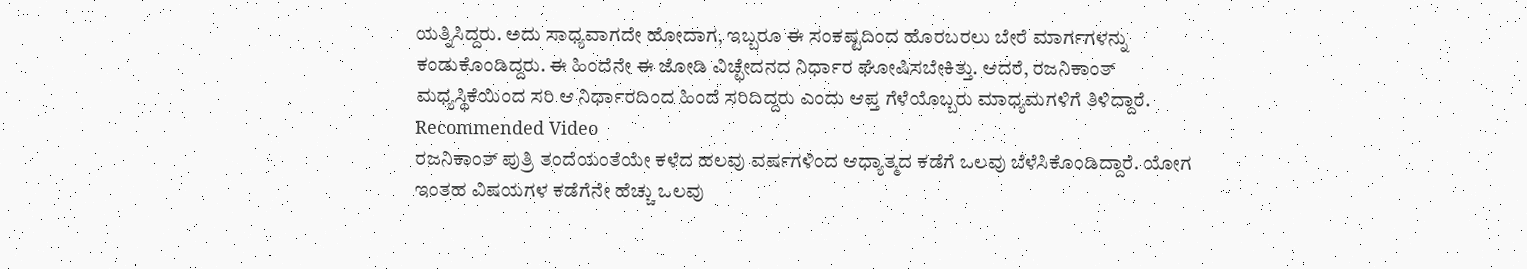ಯತ್ನಿಸಿದ್ದರು. ಅದು ಸಾಧ್ಯವಾಗದೇ ಹೋದಾಗ, ಇಬ್ಬರೂ ಈ ಸಂಕಷ್ಟದಿಂದ ಹೊರಬರಲು ಬೇರೆ ಮಾರ್ಗಗಳನ್ನು ಕಂಡುಕೊಂಡಿದ್ದರು. ಈ ಹಿಂದೆನೇ ಈ ಜೋಡಿ ವಿಚ್ಛೇದನದ ನಿರ್ಧಾರ ಘೋಷಿಸಬೇಕಿತ್ತು. ಆದರೆ, ರಜನಿಕಾಂತ್ ಮಧ್ಯಸ್ಥಿಕೆಯಿಂದ ಸರಿ ಆ ನಿರ್ಧಾರದಿಂದ ಹಿಂದೆ ಸರಿದಿದ್ದರು ಎಂದು ಆಪ್ತ ಗೆಳೆಯೊಬ್ಬರು ಮಾಧ್ಯಮಗಳಿಗೆ ತಿಳಿದ್ದಾರೆ.
Recommended Video
ರಜನಿಕಾಂತ್ ಪುತ್ರಿ ತಂದೆಯಂತೆಯೇ ಕಳೆದ ಹಲವು ವರ್ಷಗಳಿಂದ ಆಧ್ಯಾತ್ಮದ ಕಡೆಗೆ ಒಲವು ಬೆಳೆಸಿಕೊಂಡಿದ್ದಾರೆ. ಯೋಗ ಇಂತಹ ವಿಷಯಗಳ ಕಡೆಗೆನೇ ಹೆಚ್ಚು ಒಲವು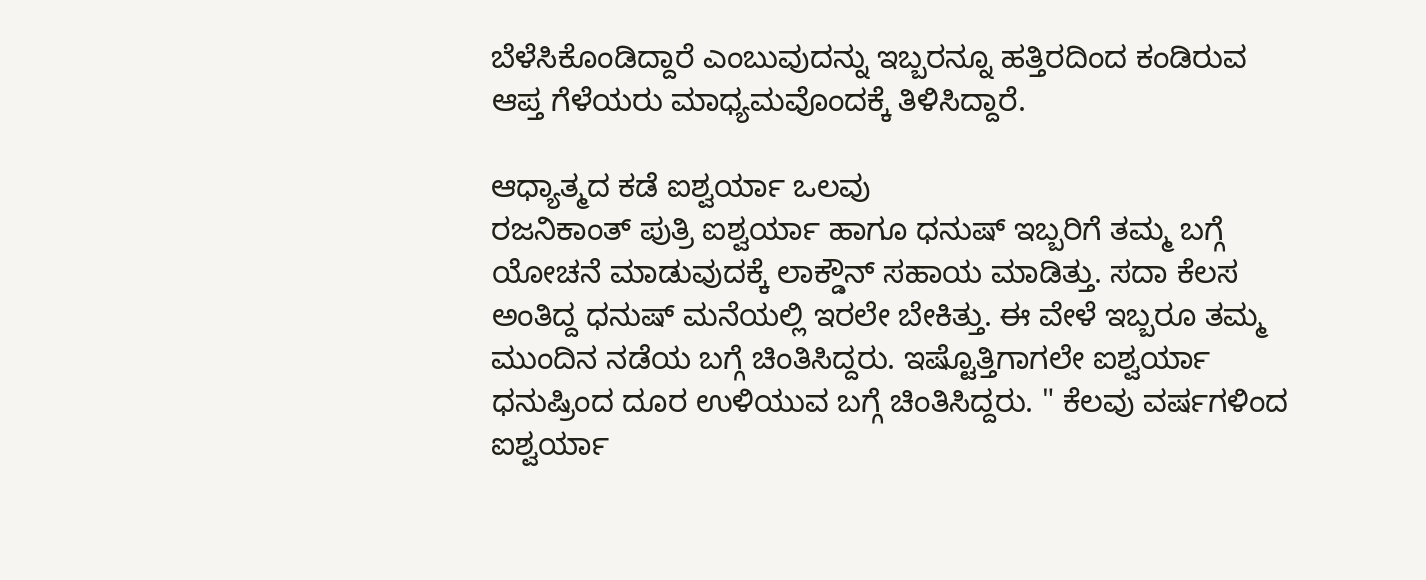ಬೆಳೆಸಿಕೊಂಡಿದ್ದಾರೆ ಎಂಬುವುದನ್ನು ಇಬ್ಬರನ್ನೂ ಹತ್ತಿರದಿಂದ ಕಂಡಿರುವ ಆಪ್ತ ಗೆಳೆಯರು ಮಾಧ್ಯಮವೊಂದಕ್ಕೆ ತಿಳಿಸಿದ್ದಾರೆ.

ಆಧ್ಯಾತ್ಮದ ಕಡೆ ಐಶ್ವರ್ಯಾ ಒಲವು
ರಜನಿಕಾಂತ್ ಪುತ್ರಿ ಐಶ್ವರ್ಯಾ ಹಾಗೂ ಧನುಷ್ ಇಬ್ಬರಿಗೆ ತಮ್ಮ ಬಗ್ಗೆ ಯೋಚನೆ ಮಾಡುವುದಕ್ಕೆ ಲಾಕ್ಡೌನ್ ಸಹಾಯ ಮಾಡಿತ್ತು. ಸದಾ ಕೆಲಸ ಅಂತಿದ್ದ ಧನುಷ್ ಮನೆಯಲ್ಲಿ ಇರಲೇ ಬೇಕಿತ್ತು. ಈ ವೇಳೆ ಇಬ್ಬರೂ ತಮ್ಮ ಮುಂದಿನ ನಡೆಯ ಬಗ್ಗೆ ಚಿಂತಿಸಿದ್ದರು. ಇಷ್ಟೊತ್ತಿಗಾಗಲೇ ಐಶ್ವರ್ಯಾ ಧನುಷ್ರಿಂದ ದೂರ ಉಳಿಯುವ ಬಗ್ಗೆ ಚಿಂತಿಸಿದ್ದರು. " ಕೆಲವು ವರ್ಷಗಳಿಂದ ಐಶ್ವರ್ಯಾ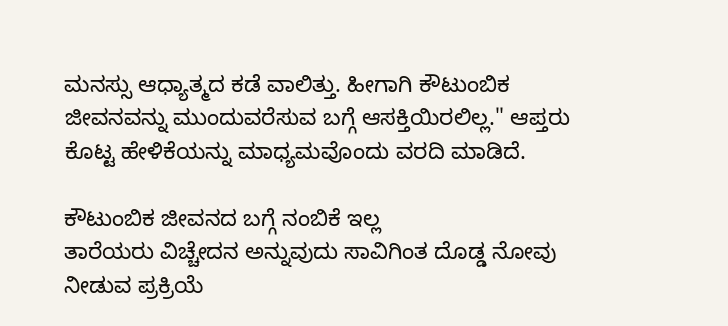ಮನಸ್ಸು ಆಧ್ಯಾತ್ಮದ ಕಡೆ ವಾಲಿತ್ತು. ಹೀಗಾಗಿ ಕೌಟುಂಬಿಕ ಜೀವನವನ್ನು ಮುಂದುವರೆಸುವ ಬಗ್ಗೆ ಆಸಕ್ತಿಯಿರಲಿಲ್ಲ." ಆಪ್ತರು ಕೊಟ್ಟ ಹೇಳಿಕೆಯನ್ನು ಮಾಧ್ಯಮವೊಂದು ವರದಿ ಮಾಡಿದೆ.

ಕೌಟುಂಬಿಕ ಜೀವನದ ಬಗ್ಗೆ ನಂಬಿಕೆ ಇಲ್ಲ
ತಾರೆಯರು ವಿಚ್ಚೇದನ ಅನ್ನುವುದು ಸಾವಿಗಿಂತ ದೊಡ್ಡ ನೋವು ನೀಡುವ ಪ್ರಕ್ರಿಯೆ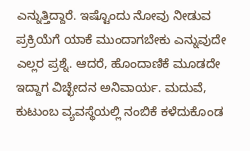ಎನ್ನುತ್ತಿದ್ದಾರೆ. ಇಷ್ಟೊಂದು ನೋವು ನೀಡುವ ಪ್ರಕ್ರಿಯೆಗೆ ಯಾಕೆ ಮುಂದಾಗಬೇಕು ಎನ್ನುವುದೇ ಎಲ್ಲರ ಪ್ರಶ್ನೆ. ಆದರೆ, ಹೊಂದಾಣಿಕೆ ಮೂಡದೇ ಇದ್ದಾಗ ವಿಚ್ಛೇದನ ಅನಿವಾರ್ಯ. ಮದುವೆ, ಕುಟುಂಬ ವ್ಯವಸ್ಥೆಯಲ್ಲಿ ನಂಬಿಕೆ ಕಳೆದುಕೊಂಡ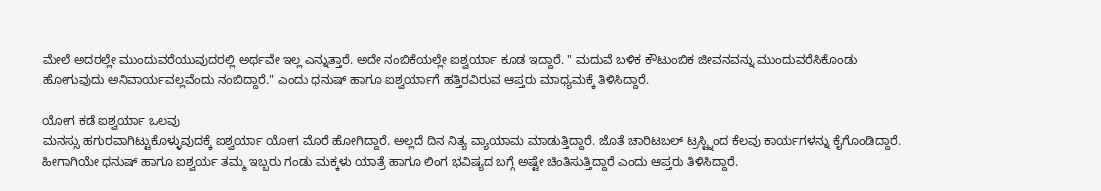ಮೇಲೆ ಅದರಲ್ಲೇ ಮುಂದುವರೆಯುವುದರಲ್ಲಿ ಅರ್ಥವೇ ಇಲ್ಲ ಎನ್ನುತ್ತಾರೆ. ಅದೇ ನಂಬಿಕೆಯಲ್ಲೇ ಐಶ್ವರ್ಯಾ ಕೂಡ ಇದ್ದಾರೆ. " ಮದುವೆ ಬಳಿಕ ಕೌಟುಂಬಿಕ ಜೀವನವನ್ನು ಮುಂದುವರೆಸಿಕೊಂಡು ಹೋಗುವುದು ಅನಿವಾರ್ಯವಲ್ಲವೆಂದು ನಂಬಿದ್ದಾರೆ." ಎಂದು ಧನುಷ್ ಹಾಗೂ ಐಶ್ವರ್ಯಾಗೆ ಹತ್ತಿರವಿರುವ ಆಪ್ತರು ಮಾಧ್ಯಮಕ್ಕೆ ತಿಳಿಸಿದ್ದಾರೆ.

ಯೋಗ ಕಡೆ ಐಶ್ವರ್ಯಾ ಒಲವು
ಮನಸ್ಸು ಹಗುರವಾಗಿಟ್ಟುಕೊಳ್ಳುವುದಕ್ಕೆ ಐಶ್ವರ್ಯಾ ಯೋಗ ಮೊರೆ ಹೋಗಿದ್ದಾರೆ. ಅಲ್ಲದೆ ದಿನ ನಿತ್ಯ ವ್ಯಾಯಾಮ ಮಾಡುತ್ತಿದ್ದಾರೆ. ಜೊತೆ ಚಾರಿಟಬಲ್ ಟ್ರಸ್ಟ್ನಿಂದ ಕೆಲವು ಕಾರ್ಯಗಳನ್ನು ಕೈಗೊಂಡಿದ್ದಾರೆ. ಹೀಗಾಗಿಯೇ ಧನುಷ್ ಹಾಗೂ ಐಶ್ವರ್ಯ ತಮ್ಮ ಇಬ್ಬರು ಗಂಡು ಮಕ್ಕಳು ಯಾತ್ರೆ ಹಾಗೂ ಲಿಂಗ ಭವಿಷ್ಯದ ಬಗ್ಗೆ ಅಷ್ಟೇ ಚಿಂತಿಸುತ್ತಿದ್ದಾರೆ ಎಂದು ಆಪ್ತರು ತಿಳಿಸಿದ್ದಾರೆ.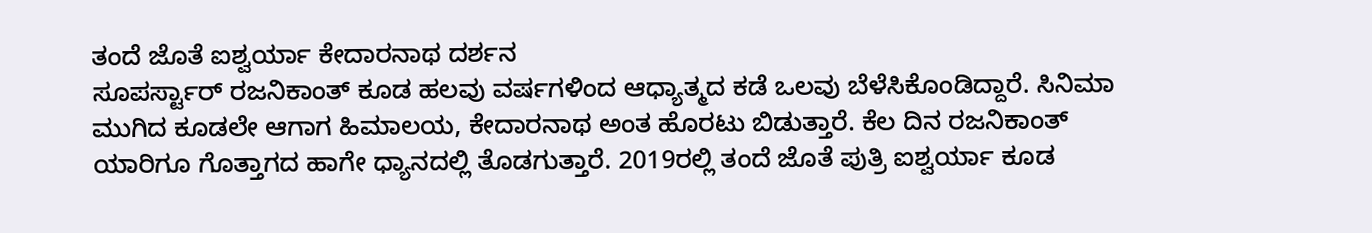ತಂದೆ ಜೊತೆ ಐಶ್ವರ್ಯಾ ಕೇದಾರನಾಥ ದರ್ಶನ
ಸೂಪರ್ಸ್ಟಾರ್ ರಜನಿಕಾಂತ್ ಕೂಡ ಹಲವು ವರ್ಷಗಳಿಂದ ಆಧ್ಯಾತ್ಮದ ಕಡೆ ಒಲವು ಬೆಳೆಸಿಕೊಂಡಿದ್ದಾರೆ. ಸಿನಿಮಾ ಮುಗಿದ ಕೂಡಲೇ ಆಗಾಗ ಹಿಮಾಲಯ, ಕೇದಾರನಾಥ ಅಂತ ಹೊರಟು ಬಿಡುತ್ತಾರೆ. ಕೆಲ ದಿನ ರಜನಿಕಾಂತ್ ಯಾರಿಗೂ ಗೊತ್ತಾಗದ ಹಾಗೇ ಧ್ಯಾನದಲ್ಲಿ ತೊಡಗುತ್ತಾರೆ. 2019ರಲ್ಲಿ ತಂದೆ ಜೊತೆ ಪುತ್ರಿ ಐಶ್ವರ್ಯಾ ಕೂಡ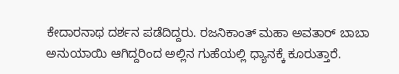ಕೇದಾರನಾಥ ದರ್ಶನ ಪಡೆದಿದ್ದರು. ರಜನಿಕಾಂತ್ ಮಹಾ ಅವತಾರ್ ಬಾಬಾ ಅನುಯಾಯಿ ಆಗಿದ್ದರಿಂದ ಅಲ್ಲಿನ ಗುಹೆಯಲ್ಲಿ ಧ್ಯಾನಕ್ಕೆ ಕೂರುತ್ತಾರೆ.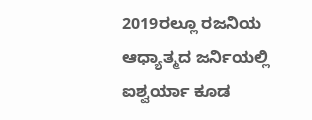2019ರಲ್ಲೂ ರಜನಿಯ ಆಧ್ಯಾತ್ಮದ ಜರ್ನಿಯಲ್ಲಿ ಐಶ್ವರ್ಯಾ ಕೂಡ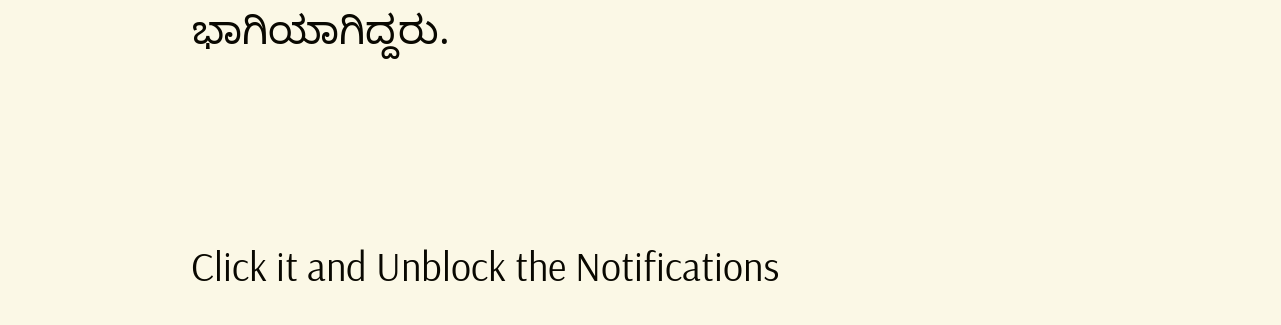ಭಾಗಿಯಾಗಿದ್ದರು.


Click it and Unblock the Notifications